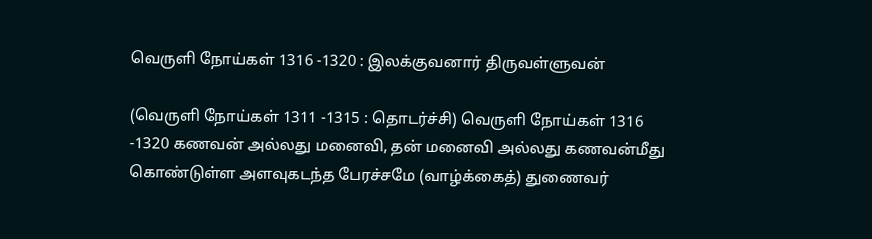வெருளி நோய்கள் 1316 -1320 : இலக்குவனார் திருவள்ளுவன்

(வெருளி நோய்கள் 1311 -1315 : தொடர்ச்சி) வெருளி நோய்கள் 1316 -1320 கணவன் அல்லது மனைவி, தன் மனைவி அல்லது கணவன்மீது கொண்டுள்ள அளவுகடந்த பேரச்சமே (வாழ்க்கைத்) துணைவர்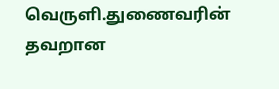வெருளி.துணைவரின் தவறான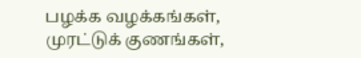பழக்க வழக்கங்கள், முரட்டுக் குணங்கள்,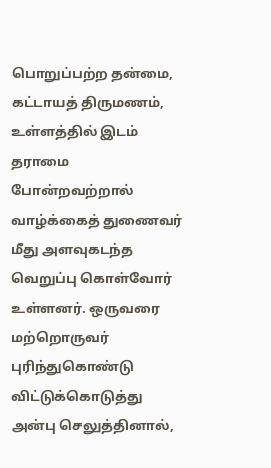பொறுப்பற்ற தன்மை, கட்டாயத் திருமணம், உள்ளத்தில் இடம் தராமை போன்றவற்றால் வாழ்க்கைத் துணைவர் மீது அளவுகடந்த வெறுப்பு கொள்வோர் உள்ளனர். ஒருவரை மற்றொருவர் புரிந்துகொண்டு விட்டுக்கொடுத்து அன்பு செலுத்தினால்,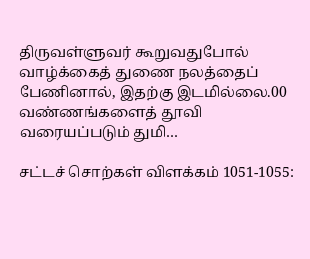திருவள்ளுவர் கூறுவதுபோல் வாழ்க்கைத் துணை நலத்தைப் பேணினால், இதற்கு இடமில்லை.00 வண்ணங்களைத் தூவி வரையப்படும் துமி…

சட்டச் சொற்கள் விளக்கம் 1051-1055: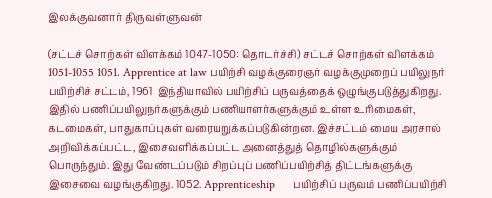இலக்குவனார் திருவள்ளுவன்

(சட்டச் சொற்கள் விளக்கம் 1047-1050: தொடர்ச்சி) சட்டச் சொற்கள் விளக்கம் 1051-1055 1051. Apprentice at law பயிற்சி வழக்குரைஞர் வழக்குமுறைப் பயிலுநர்‌    பயிற்சிச் சட்டம், 1961  இந்தியாவில் பயிற்சிப் பருவத்தைக் ஒழுங்குபடுத்துகிறது. இதில் பணிப்பயிலுநர்களுக்கும் பணியாளர்களுக்கும் உள்ள உரிமைகள், கடமைகள், பாதுகாப்புகள் வரையறுக்கப்படுகின்றன. இச்சட்டம் மைய அரசால் அறிவிக்கப்பட்ட, இசைவளிக்கப்பட்ட அனைத்துத் தொழில்களுக்கும் பொருந்தும். இது வேண்டப்படும் சிறப்புப் பணிப்பயிற்சித் திட்டங்களுக்கு இசைவை வழங்குகிறது. 1052. Apprenticeship      பயிற்சிப் பருவம் பணிப்பயிற்சி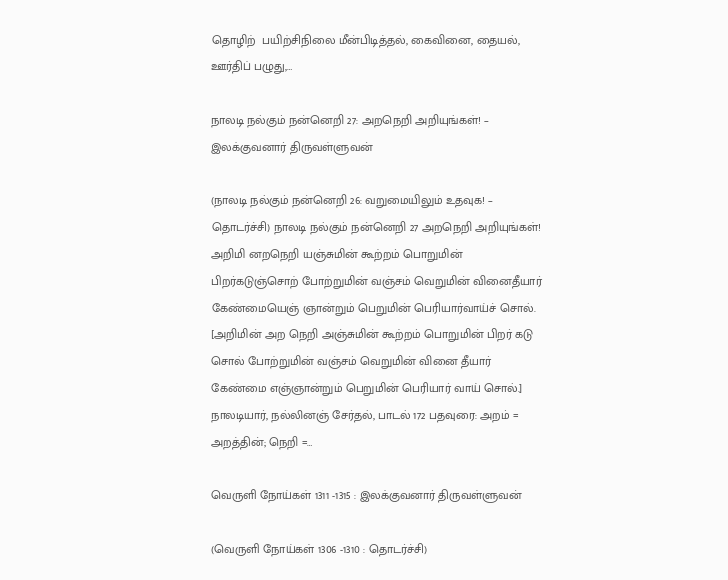தொழிற்  பயிற்சிநிலை மீன்பிடித்தல், கைவினை, தையல், ஊர்திப் பழுது,…

நாலடி நல்கும் நன்னெறி 27: அறநெறி அறியுங்கள்! – இலக்குவனார் திருவள்ளுவன்

(நாலடி நல்கும் நன்னெறி 26: வறுமையிலும் உதவுக! – தொடர்ச்சி) நாலடி நல்கும் நன்னெறி 27 அறநெறி அறியுங்கள்! அறிமி னறநெறி யஞ்சுமின் கூற்றம் பொறுமின் பிறர்கடுஞ்சொற் போற்றுமின் வஞ்சம் வெறுமின் வினைதீயார் கேண்மையெஞ் ஞான்றும் பெறுமின் பெரியார்வாய்ச் சொல். [அறிமின் அற நெறி அஞ்சுமின் கூற்றம் பொறுமின் பிறர் கடு சொல் போற்றுமின் வஞ்சம் வெறுமின் வினை தீயார் கேண்மை எஞ்ஞான்றும் பெறுமின் பெரியார் வாய் சொல்.] நாலடியார், நல்லினஞ் சேர்தல், பாடல் 172 பதவுரை: அறம் = அறத்தின்; நெறி =…

வெருளி நோய்கள் 1311 -1315 : இலக்குவனார் திருவள்ளுவன்

(வெருளி நோய்கள் 1306 -1310 : தொடர்ச்சி)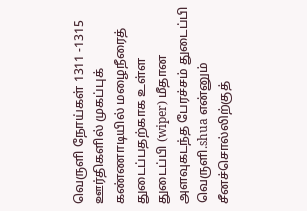வெருளி நோய்கள் 1311 -1315 ஊர்திகளில் முகப்புக் கண்ணாடியில் மழைநீரைத் துடைப்பதற்காக உள்ள துடைப்பி (wiper) மீதான அளவுகடந்த பேரச்சம் துடைப்பி வெருளி.shua என்னும் சீனச்சொல்லிற்குத்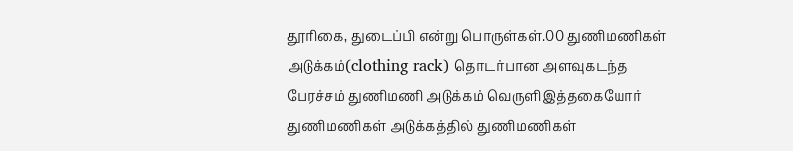தூரிகை, துடைப்பி என்று பொருள்கள்.00 துணிமணிகள் அடுக்கம்(clothing rack) தொடர்பான அளவுகடந்த பேரச்சம் துணிமணி அடுக்கம் வெருளிஇத்தகையோர் துணிமணிகள் அடுக்கத்தில் துணிமணிகள்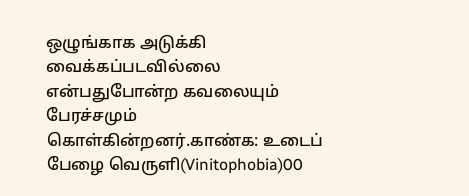ஒழுங்காக அடுக்கி வைக்கப்படவில்லை என்பதுபோன்ற கவலையும் பேரச்சமும் கொள்கின்றனர்.காண்க: உடைப் பேழை வெருளி(Vinitophobia)00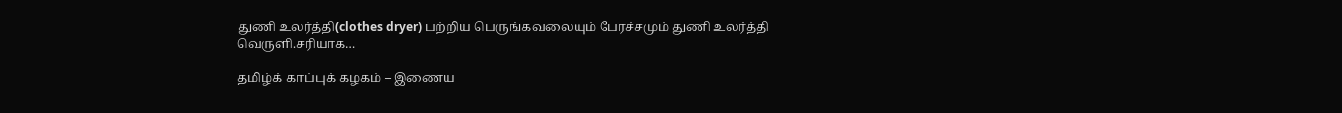துணி உலர்த்தி(clothes dryer) பற்றிய பெருங்கவலையும் பேரச்சமும் துணி உலர்த்தி வெருளி.சரியாக…

தமிழ்க் காப்புக் கழகம் – இணைய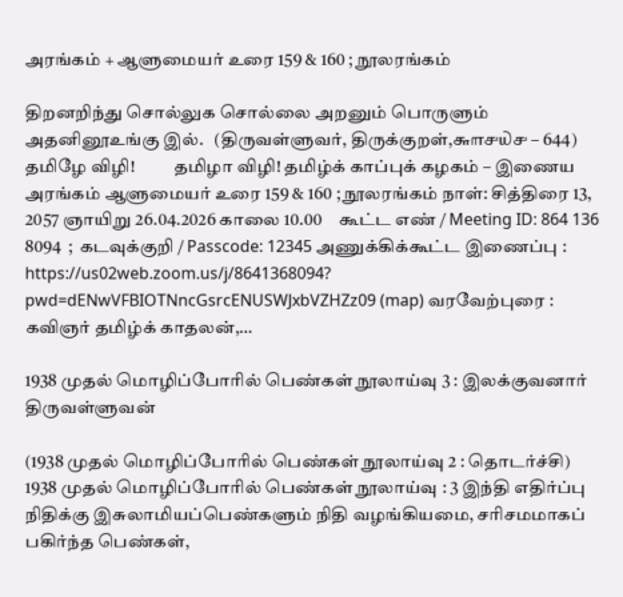அரங்கம் + ஆளுமையர் உரை 159 & 160 ; நூலரங்கம்

திறனறிந்து சொல்லுக சொல்லை அறனும் பொருளும் அதனினூஉங்கு இல்.   (திருவள்ளுவர், திருக்குறள்,௬௱௪௰௪ – 644) தமிழே விழி!           தமிழா விழி! தமிழ்க் காப்புக் கழகம் – இணைய அரங்கம் ஆளுமையர் உரை 159 & 160 ; நூலரங்கம் நாள்: சித்திரை 13, 2057 ஞாயிறு 26.04.2026 காலை 10.00     கூட்ட எண் / Meeting ID: 864 136 8094  ;  கடவுக்குறி / Passcode: 12345 அணுக்கிக்கூட்ட இணைப்பு : https://us02web.zoom.us/j/8641368094? pwd=dENwVFBIOTNncGsrcENUSWJxbVZHZz09 (map) வரவேற்புரை : கவிஞர் தமிழ்க் காதலன்,…

1938 முதல் மொழிப்போரில் பெண்கள் நூலாய்வு 3 : இலக்குவனார் திருவள்ளுவன்

(1938 முதல் மொழிப்போரில் பெண்கள் நூலாய்வு 2 : தொடர்ச்சி) 1938 முதல் மொழிப்போரில் பெண்கள் நூலாய்வு : 3 இந்தி எதிர்ப்பு நிதிக்கு இசுலாமியப்பெண்களும் நிதி வழங்கியமை, சரிசமமாகப் பகிர்ந்த பெண்கள்,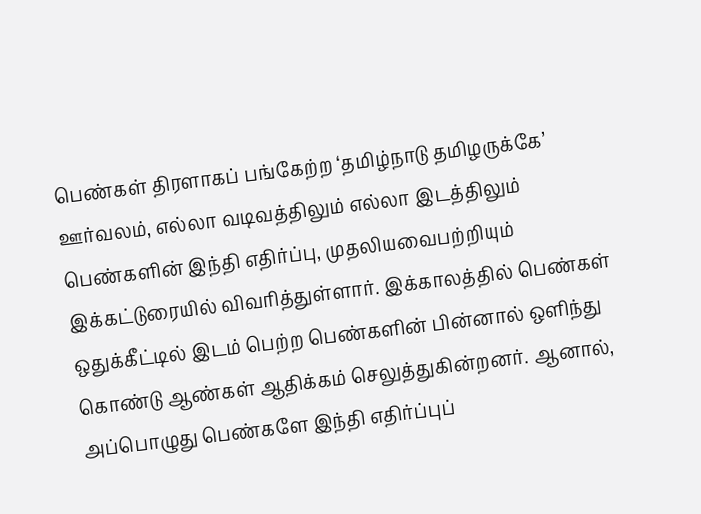பெண்கள் திரளாகப் பங்கேற்ற ‘தமிழ்நாடு தமிழருக்கே’ ஊர்வலம், எல்லா வடிவத்திலும் எல்லா இடத்திலும் பெண்களின் இந்தி எதிர்ப்பு, முதலியவைபற்றியும் இக்கட்டுரையில் விவரித்துள்ளார். இக்காலத்தில் பெண்கள் ஒதுக்கீட்டில் இடம் பெற்ற பெண்களின் பின்னால் ஒளிந்து கொண்டு ஆண்கள் ஆதிக்கம் செலுத்துகின்றனர். ஆனால், அப்பொழுது பெண்களே இந்தி எதிர்ப்புப்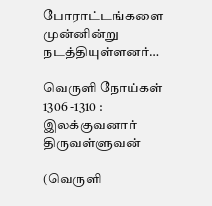போராட்டங்களை முன்னின்று நடத்தியுள்ளனர்…

வெருளி நோய்கள் 1306 -1310 : இலக்குவனார் திருவள்ளுவன்

(வெருளி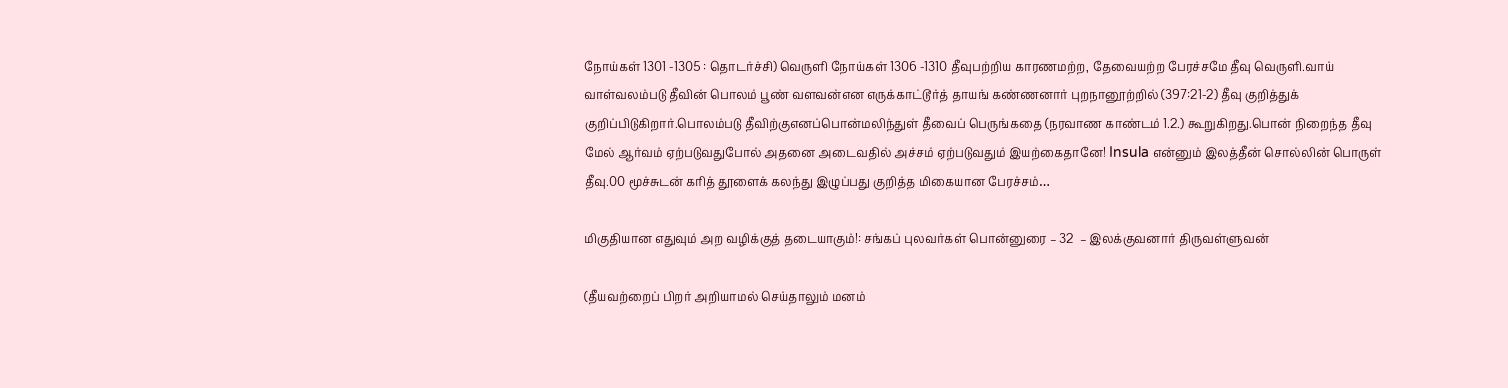நோய்கள் 1301 -1305 : தொடர்ச்சி) வெருளி நோய்கள் 1306 -1310 தீவுபற்றிய காரணமற்ற, தேவையற்ற பேரச்சமே தீவு வெருளி.வாய் வாள்வலம்படு தீவின் பொலம் பூண் வளவன்என எருக்காட்டூர்த் தாயங் கண்ணனார் புறநானூற்றில் (397:21-2) தீவு குறித்துக் குறிப்பிடுகிறார்.பொலம்படு தீவிற்குஎனப்பொன்மலிந்துள் தீவைப் பெருங்கதை (நரவாண காண்டம் 1.2.) கூறுகிறது.பொன் நிறைந்த தீவு மேல் ஆர்வம் ஏற்படுவதுபோல் அதனை அடைவதில் அச்சம் ஏற்படுவதும் இயற்கைதானே! Insula என்னும் இலத்தீன் சொல்லின் பொருள் தீவு.00 மூச்சுடன் கரித் தூளைக் கலந்து இழுப்பது குறித்த மிகையான பேரச்சம்…

மிகுதியான எதுவும் அற வழிக்குத் தடையாகும்!: சங்கப் புலவர்கள் பொன்னுரை – 32  – இலக்குவனார் திருவள்ளுவன்

(தீயவற்றைப் பிறர் அறியாமல் செய்தாலும் மனம்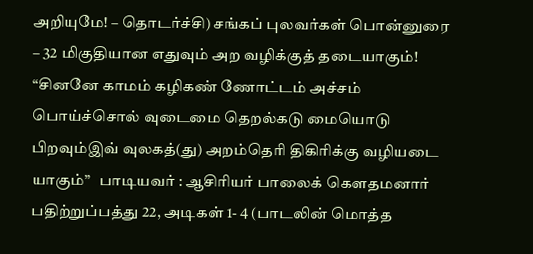அறியுமே! – தொடர்ச்சி) சங்கப் புலவர்கள் பொன்னுரை – 32 மிகுதியான எதுவும் அற வழிக்குத் தடையாகும்!  “சினனே காமம் கழிகண் ணோட்டம் அச்சம் பொய்ச்சொல் வுடைமை தெறல்கடு மையொடு பிறவும்இவ் வுலகத்(து) அறம்தெரி திகிரிக்கு வழியடை யாகும்”   பாடியவர் : ஆசிரியர் பாலைக் கௌதமனார் பதிற்றுப்பத்து 22, அடிகள் 1- 4 (பாடலின் மொத்த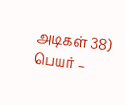அடிகள் 38) பெயர் –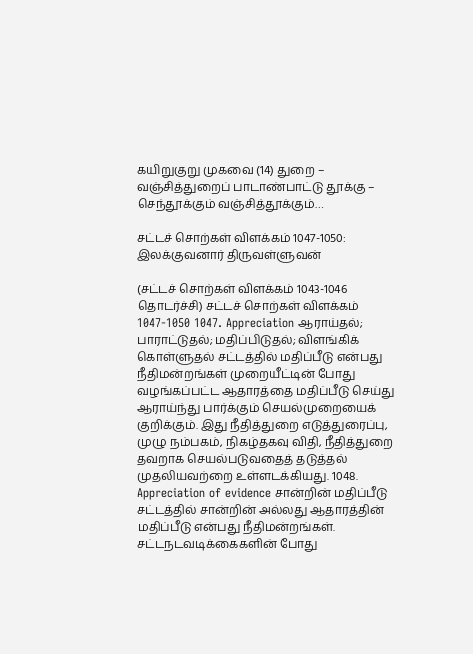கயிறுகுறு முகவை (14) துறை – வஞ்சித்துறைப் பாடாண்பாட்டு தூக்கு – செந்தூக்கும் வஞ்சித்தூக்கும்…

சட்டச் சொற்கள் விளக்கம் 1047-1050: இலக்குவனார் திருவள்ளுவன்

(சட்டச் சொற்கள் விளக்கம் 1043-1046 தொடர்ச்சி) சட்டச் சொற்கள் விளக்கம் 1047-1050 1047. Appreciation ஆராய்தல்‌; பாராட்டுதல்‌; மதிப்பிடுதல்‌; விளங்கிக்‌ கொள்ளுதல்‌ சட்டத்தில் மதிப்பீடு என்பது நீதிமன்றங்கள் முறையீட்டின் போது வழங்கப்பட்ட ஆதாரத்தை மதிப்பீடு செய்து ஆராய்ந்து பார்க்கும் செயல்முறையைக் குறிக்கும். இது நீதித்துறை எடுத்துரைப்பு, முழு நம்பகம், நிகழ்தகவு விதி, நீதித்துறை தவறாக செயல்படுவதைத் தடுத்தல் முதலியவற்றை உள்ளடக்கியது. 1048. Appreciation of evidence சான்றின்‌ மதிப்பீடு சட்டத்தில் சான்றின் அல்லது ஆதாரத்தின் மதிப்பீடு என்பது நீதிமன்றங்கள். சட்டநடவடிக்கைகளின் போது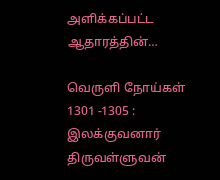அளிக்கப்பட்ட ஆதாரத்தின்…

வெருளி நோய்கள் 1301 -1305 : இலக்குவனார் திருவள்ளுவன்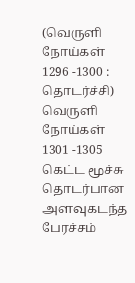(வெருளி நோய்கள் 1296 -1300 : தொடர்ச்சி) வெருளி நோய்கள் 1301 -1305 கெட்ட மூச்சு தொடர்பான அளவுகடந்த பேரச்சம்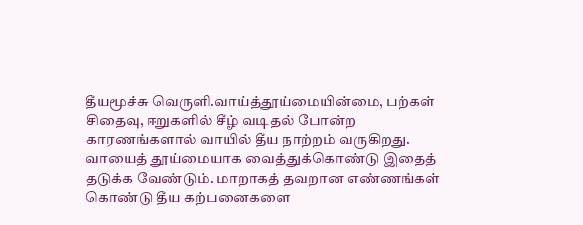தீயமூச்சு வெருளி.வாய்த்தூய்மையின்மை, பற்கள் சிதைவு, ஈறுகளில் சீழ் வடிதல் போன்ற காரணங்களால் வாயில் தீய நாற்றம் வருகிறது. வாயைத் தூய்மையாக வைத்துக்கொண்டு இதைத் தடுக்க வேண்டும். மாறாகத் தவறான எண்ணங்கள் கொண்டு தீய கற்பனைகளை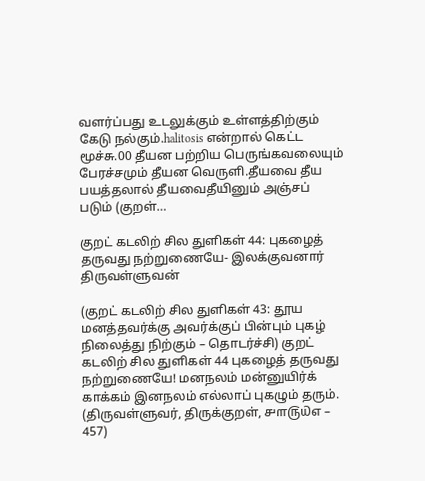வளர்ப்பது உடலுக்கும் உள்ளத்திற்கும் கேடு நல்கும்.halitosis என்றால் கெட்ட மூச்சு.00 தீயன பற்றிய பெருங்கவலையும் பேரச்சமும் தீயன வெருளி.தீயவை தீய பயத்தலால் தீயவைதீயினும் அஞ்சப் படும் (குறள்…

குறட் கடலிற் சில துளிகள் 44: புகழைத் தருவது நற்றுணையே- இலக்குவனார் திருவள்ளுவன்

(குறட் கடலிற் சில துளிகள் 43: தூய மனத்தவர்க்கு அவர்க்குப் பின்பும் புகழ் நிலைத்து நிற்கும் – தொடர்ச்சி) குறட் கடலிற் சில துளிகள் 44 புகழைத் தருவது நற்றுணையே! மனநலம் மன்னுயிர்க் காக்கம் இனநலம் எல்லாப் புகழும் தரும்.   (திருவள்ளுவர், திருக்குறள், ௪௱௫௰௭ – 457)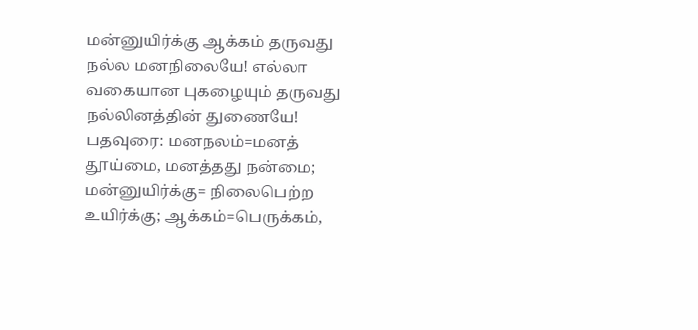மன்னுயிர்க்கு ஆக்கம் தருவது நல்ல மனநிலையே! எல்லா வகையான புகழையும் தருவது நல்லினத்தின் துணையே! பதவுரை: மனநலம்=மனத் தூய்மை, மனத்தது நன்மை; மன்னுயிர்க்கு= நிலைபெற்ற உயிர்க்கு; ஆக்கம்=பெருக்கம்,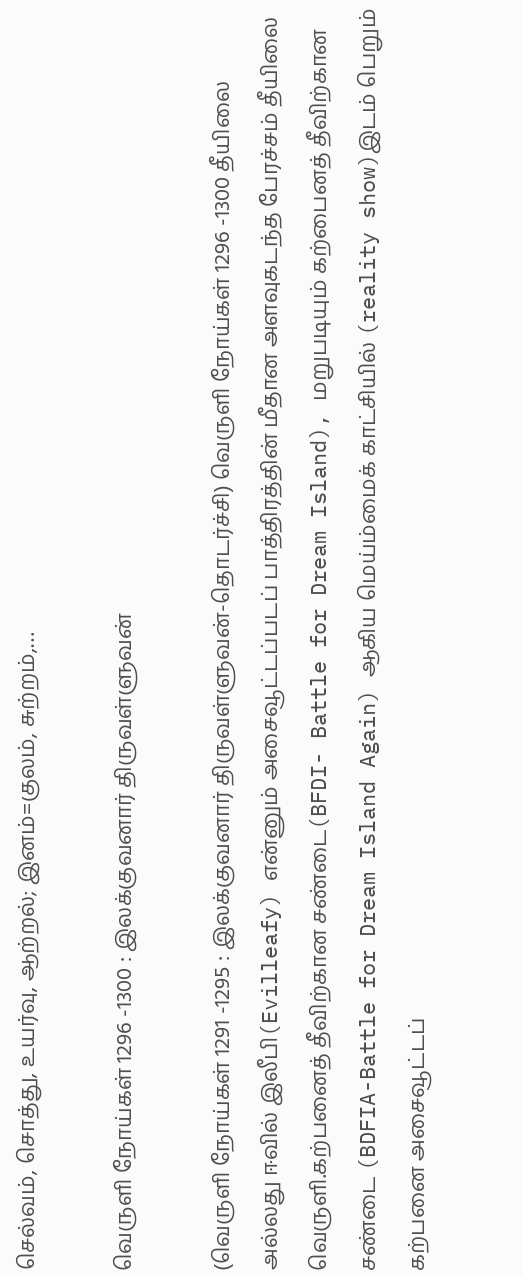செல்வம், சொத்து, உயர்வு, ஆற்றல்; இனம்=குலம், சுற்றம்,…

வெருளி நோய்கள் 1296 -1300 : இலக்குவனார் திருவள்ளுவன்

(வெருளி நோய்கள் 1291 -1295 : இலக்குவனார் திருவள்ளுவன்-தொடர்ச்சி) வெருளி நோய்கள் 1296 -1300 தீயிலை அல்லது ஈவில் இலீபி(Evilleafy) என்னும் அசைவூட்டப்படப் பாத்திரத்தின் மீதான அளவுகடந்த பேரச்சம் தீயிலை வெருளி.கற்பனைத் தீவிற்கான சண்டை(BFDI- Battle for Dream Island), மறுபடியும் கற்பைனத் தீவிற்கான சண்டை (BDFIA-Battle for Dream Island Again) ஆகிய மெய்ம்மைக் காட்சியில் (reality show)இடம் பெறும் கற்பனை அசைவூட்டப்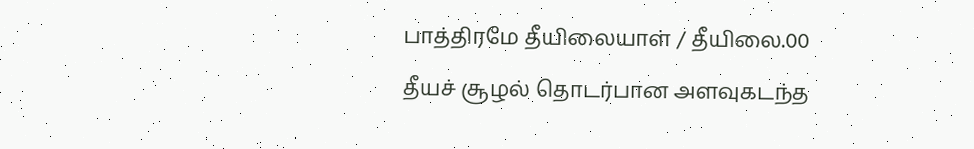பாத்திரமே தீயிலையாள் / தீயிலை.00 தீயச் சூழல் தொடர்பான அளவுகடந்த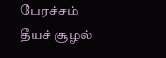பேரச்சம் தீயச் சூழல்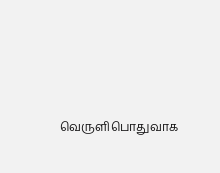வெருளிபொதுவாக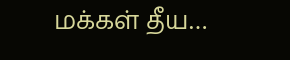மக்கள் தீய…